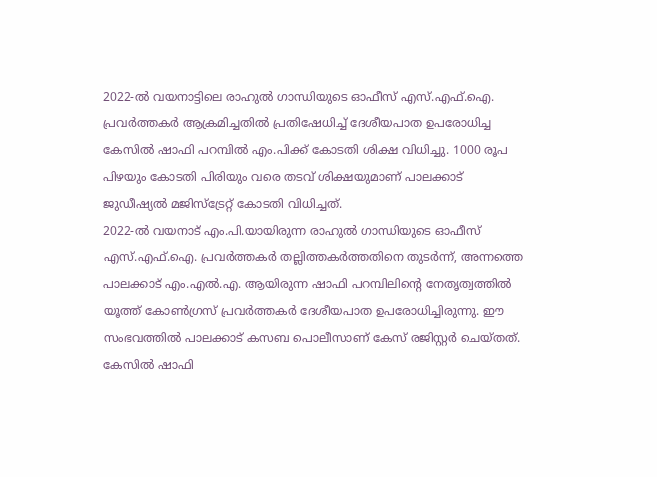2022-ൽ വയനാട്ടിലെ രാഹുൽ ഗാന്ധിയുടെ ഓഫീസ് എസ്.എഫ്.ഐ. പ്രവർത്തകർ ആക്രമിച്ചതിൽ പ്രതിഷേധിച്ച് ദേശീയപാത ഉപരോധിച്ച കേസിൽ ഷാഫി പറമ്പിൽ എം.പിക്ക് കോടതി ശിക്ഷ വിധിച്ചു. 1000 രൂപ പിഴയും കോടതി പിരിയും വരെ തടവ് ശിക്ഷയുമാണ് പാലക്കാട് ജുഡീഷ്യൽ മജിസ്ട്രേറ്റ് കോടതി വിധിച്ചത്.
2022-ൽ വയനാട് എം.പി.യായിരുന്ന രാഹുൽ ഗാന്ധിയുടെ ഓഫീസ് എസ്.എഫ്.ഐ. പ്രവർത്തകർ തല്ലിത്തകർത്തതിനെ തുടർന്ന്, അന്നത്തെ പാലക്കാട് എം.എൽ.എ. ആയിരുന്ന ഷാഫി പറമ്പിലിന്റെ നേതൃത്വത്തിൽ യൂത്ത് കോൺഗ്രസ് പ്രവർത്തകർ ദേശീയപാത ഉപരോധിച്ചിരുന്നു. ഈ സംഭവത്തിൽ പാലക്കാട് കസബ പൊലീസാണ് കേസ് രജിസ്റ്റർ ചെയ്തത്. കേസിൽ ഷാഫി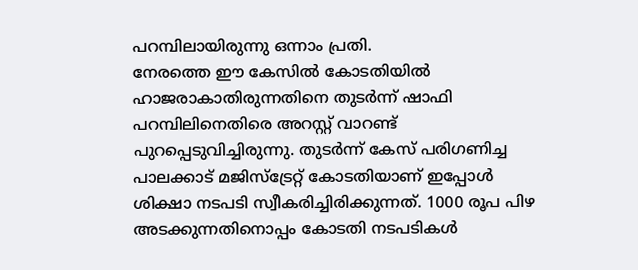പറമ്പിലായിരുന്നു ഒന്നാം പ്രതി.
നേരത്തെ ഈ കേസിൽ കോടതിയിൽ ഹാജരാകാതിരുന്നതിനെ തുടർന്ന് ഷാഫി പറമ്പിലിനെതിരെ അറസ്റ്റ് വാറണ്ട് പുറപ്പെടുവിച്ചിരുന്നു. തുടർന്ന് കേസ് പരിഗണിച്ച പാലക്കാട് മജിസ്ട്രേറ്റ് കോടതിയാണ് ഇപ്പോൾ ശിക്ഷാ നടപടി സ്വീകരിച്ചിരിക്കുന്നത്. 1000 രൂപ പിഴ അടക്കുന്നതിനൊപ്പം കോടതി നടപടികൾ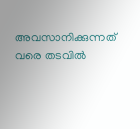അവസാനിക്കുന്നത് വരെ തടവിൽ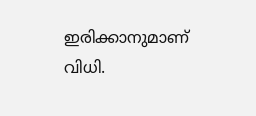ഇരിക്കാനുമാണ് വിധി.